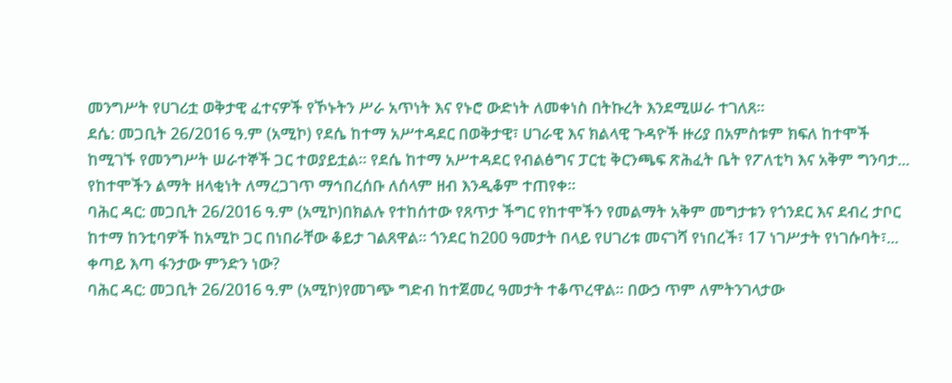መንግሥት የሀገሪቷ ወቅታዊ ፈተናዎች የኾኑትን ሥራ አጥነት እና የኑሮ ውድነት ለመቀነስ በትኩረት እንደሚሠራ ተገለጸ።
ደሴ: መጋቢት 26/2016 ዓ.ም (አሚኮ) የደሴ ከተማ አሥተዳደር በወቅታዊ፣ ሀገራዊ እና ክልላዊ ጉዳዮች ዙሪያ በአምስቱም ክፍለ ከተሞች ከሚገኙ የመንግሥት ሠራተኞች ጋር ተወያይቷል። የደሴ ከተማ አሥተዳደር የብልፅግና ፓርቲ ቅርንጫፍ ጽሕፈት ቤት የፖለቲካ እና አቅም ግንባታ...
የከተሞችን ልማት ዘላቂነት ለማረጋገጥ ማኅበረሰቡ ለሰላም ዘብ እንዲቆም ተጠየቀ።
ባሕር ዳር: መጋቢት 26/2016 ዓ.ም (አሚኮ)በክልሉ የተከሰተው የጸጥታ ችግር የከተሞችን የመልማት አቅም መግታቱን የጎንደር እና ደብረ ታቦር ከተማ ከንቲባዎች ከአሚኮ ጋር በነበራቸው ቆይታ ገልጸዋል። ጎንደር ከ200 ዓመታት በላይ የሀገሪቱ መናገሻ የነበረች፣ 17 ነገሥታት የነገሱባት፣...
ቀጣይ እጣ ፋንታው ምንድን ነው?
ባሕር ዳር: መጋቢት 26/2016 ዓ.ም (አሚኮ)የመገጭ ግድብ ከተጀመረ ዓመታት ተቆጥረዋል፡፡ በውኃ ጥም ለምትንገላታው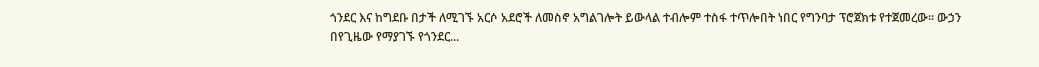ጎንደር እና ከግደቡ በታች ለሚገኙ አርሶ አደሮች ለመስኖ አግልገሎት ይውላል ተብሎም ተስፋ ተጥሎበት ነበር የግንባታ ፕሮጀክቱ የተጀመረው፡፡ ውኃን በየጊዜው የማያገኙ የጎንደር...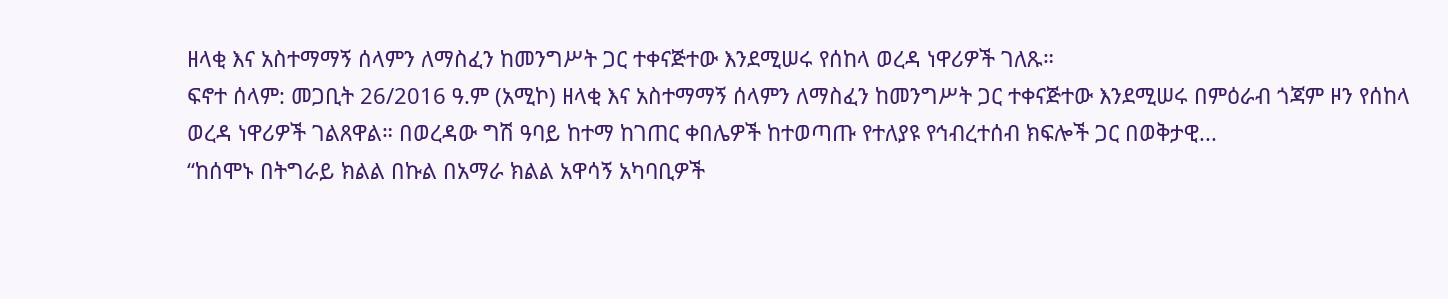ዘላቂ እና አስተማማኝ ሰላምን ለማስፈን ከመንግሥት ጋር ተቀናጅተው እንደሚሠሩ የሰከላ ወረዳ ነዋሪዎች ገለጹ።
ፍኖተ ሰላም: መጋቢት 26/2016 ዓ.ም (አሚኮ) ዘላቂ እና አስተማማኝ ሰላምን ለማስፈን ከመንግሥት ጋር ተቀናጅተው እንደሚሠሩ በምዕራብ ጎጃም ዞን የሰከላ ወረዳ ነዋሪዎች ገልጸዋል። በወረዳው ግሽ ዓባይ ከተማ ከገጠር ቀበሌዎች ከተወጣጡ የተለያዩ የኅብረተሰብ ክፍሎች ጋር በወቅታዊ...
“ከሰሞኑ በትግራይ ክልል በኩል በአማራ ክልል አዋሳኝ አካባቢዎች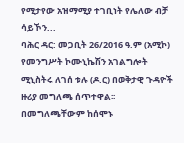የሚታየው አዝማሚያ ተገቢነት የሌለው ብቻ ሳይኾን...
ባሕር ዳር: መጋቢት 26/2016 ዓ.ም (አሚኮ) የመንግሥት ኮሙኒኬሽን አገልግሎት ሚኒስትሩ ለገሰ ቱሉ (ዶ.ር) በወቅታዊ ጉዳዮች ዙሪያ መግለጫ ሰጥተዋል፡፡ በመግለጫቸውም ከሰሞኑ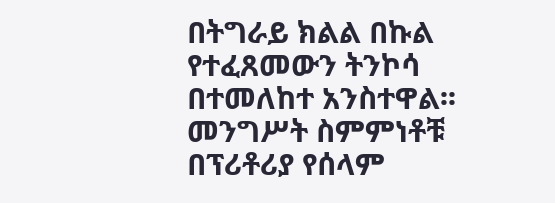በትግራይ ክልል በኩል የተፈጸመውን ትንኮሳ በተመለከተ አንስተዋል፡፡
መንግሥት ስምምነቶቹ በፕሪቶሪያ የሰላም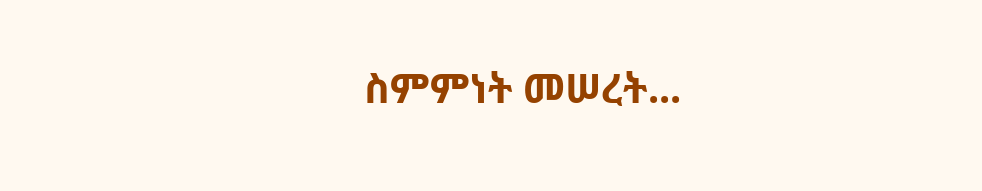ስምምነት መሠረት...